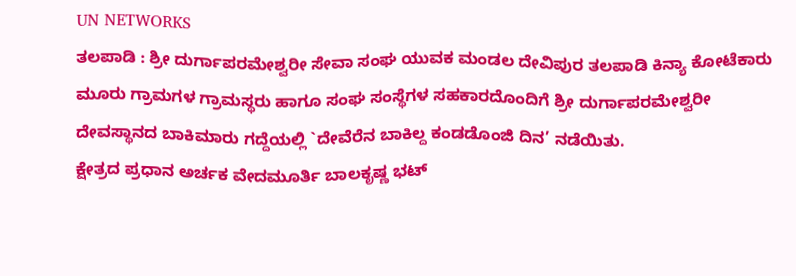UN NETWORKS
ತಲಪಾಡಿ : ಶ್ರೀ ದುರ್ಗಾಪರಮೇಶ್ವರೀ ಸೇವಾ ಸಂಘ ಯುವಕ ಮಂಡಲ ದೇವಿಪುರ ತಲಪಾಡಿ ಕಿನ್ಯಾ ಕೋಟೆಕಾರು ಮೂರು ಗ್ರಾಮಗಳ ಗ್ರಾಮಸ್ಥರು ಹಾಗೂ ಸಂಘ ಸಂಸ್ಥೆಗಳ ಸಹಕಾರದೊಂದಿಗೆ ಶ್ರೀ ದುರ್ಗಾಪರಮೇಶ್ವರೀ ದೇವಸ್ಥಾನದ ಬಾಕಿಮಾರು ಗದ್ದೆಯಲ್ಲಿ `ದೇವೆರೆನ ಬಾಕಿಲ್ದ ಕಂಡಡೊಂಜಿ ದಿನ’ ನಡೆಯಿತು.
ಕ್ಷೇತ್ರದ ಪ್ರಧಾನ ಅರ್ಚಕ ವೇದಮೂರ್ತಿ ಬಾಲಕೃಷ್ಣ ಭಟ್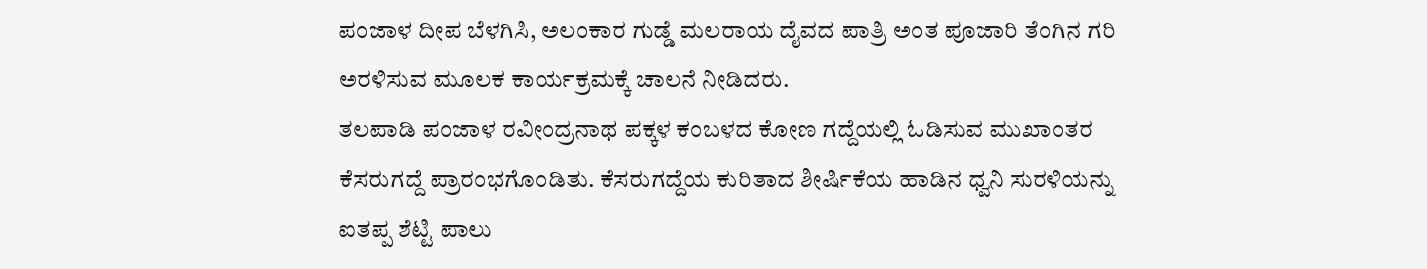ಪಂಜಾಳ ದೀಪ ಬೆಳಗಿಸಿ, ಅಲಂಕಾರ ಗುಡ್ಡೆ ಮಲರಾಯ ದೈವದ ಪಾತ್ರಿ ಅಂತ ಪೂಜಾರಿ ತೆಂಗಿನ ಗರಿ ಅರಳಿಸುವ ಮೂಲಕ ಕಾರ್ಯಕ್ರಮಕ್ಕೆ ಚಾಲನೆ ನೀಡಿದರು.
ತಲಪಾಡಿ ಪಂಜಾಳ ರವೀಂದ್ರನಾಥ ಪಕ್ಕಳ ಕಂಬಳದ ಕೋಣ ಗದ್ದೆಯಲ್ಲಿ ಓಡಿಸುವ ಮುಖಾಂತರ ಕೆಸರುಗದ್ದೆ ಪ್ರಾರಂಭಗೊಂಡಿತು. ಕೆಸರುಗದ್ದೆಯ ಕುರಿತಾದ ಶೀರ್ಷಿಕೆಯ ಹಾಡಿನ ಧ್ವನಿ ಸುರಳಿಯನ್ನು ಐತಪ್ಪ ಶೆಟ್ಟಿ ಪಾಲು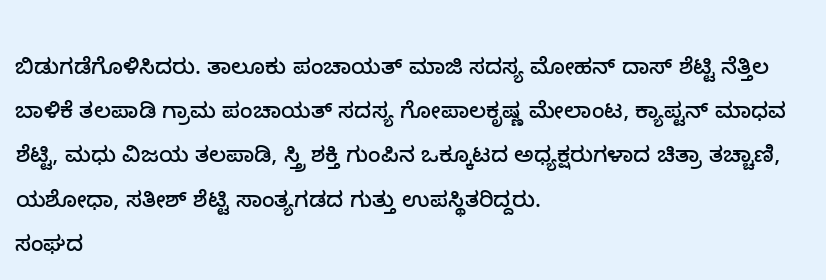ಬಿಡುಗಡೆಗೊಳಿಸಿದರು. ತಾಲೂಕು ಪಂಚಾಯತ್ ಮಾಜಿ ಸದಸ್ಯ ಮೋಹನ್ ದಾಸ್ ಶೆಟ್ಟಿ ನೆತ್ತಿಲ ಬಾಳಿಕೆ ತಲಪಾಡಿ ಗ್ರಾಮ ಪಂಚಾಯತ್ ಸದಸ್ಯ ಗೋಪಾಲಕೃಷ್ಣ ಮೇಲಾಂಟ, ಕ್ಯಾಪ್ಟನ್ ಮಾಧವ ಶೆಟ್ಟಿ, ಮಧು ವಿಜಯ ತಲಪಾಡಿ, ಸ್ತ್ರಿ ಶಕ್ತಿ ಗುಂಪಿನ ಒಕ್ಕೂಟದ ಅಧ್ಯಕ್ಷರುಗಳಾದ ಚಿತ್ರಾ ತಚ್ಚಾಣಿ, ಯಶೋಧಾ, ಸತೀಶ್ ಶೆಟ್ಟಿ ಸಾಂತ್ಯಗಡದ ಗುತ್ತು ಉಪಸ್ಥಿತರಿದ್ದರು.
ಸಂಘದ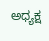ಅಧ್ಯಕ್ಷ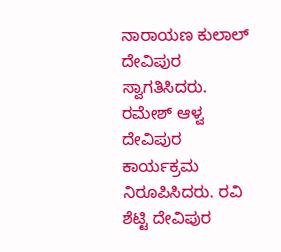ನಾರಾಯಣ ಕುಲಾಲ್ ದೇವಿಪುರ ಸ್ವಾಗತಿಸಿದರು. ರಮೇಶ್ ಆಳ್ವ ದೇವಿಪುರ ಕಾರ್ಯಕ್ರಮ ನಿರೂಪಿಸಿದರು. ರವಿ ಶೆಟ್ಟಿ ದೇವಿಪುರ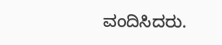ವಂದಿಸಿದರು.